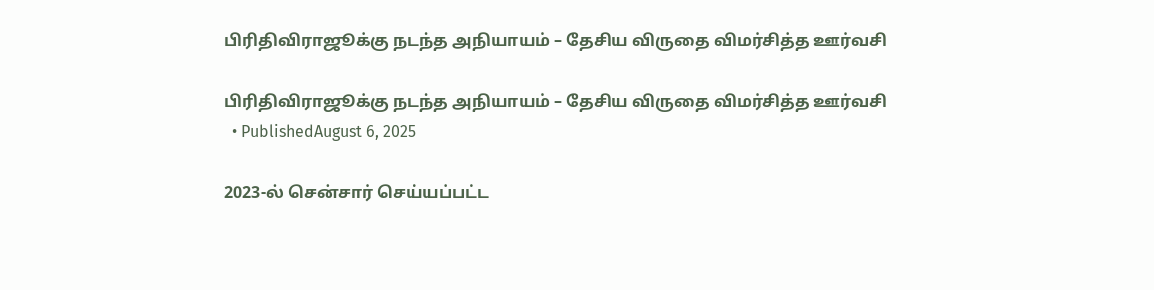பிரிதிவிராஜூக்கு நடந்த அநியாயம் – தேசிய விருதை விமர்சித்த ஊர்வசி

பிரிதிவிராஜூக்கு நடந்த அநியாயம் – தேசிய விருதை விமர்சித்த ஊர்வசி
  • PublishedAugust 6, 2025

2023-ல் சென்சார் செய்யப்பட்ட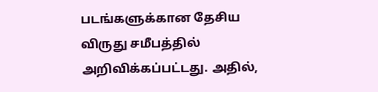படங்களுக்கான தேசிய விருது சமீபத்தில் அறிவிக்கப்பட்டது. அதில்,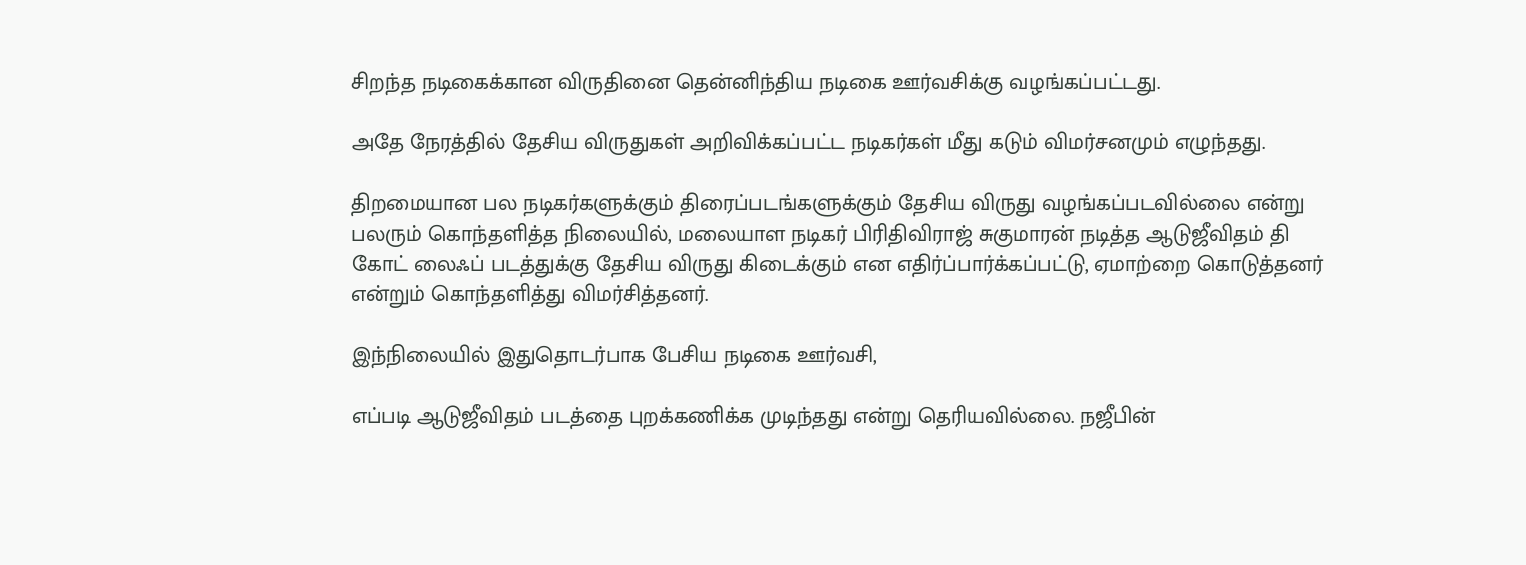சிறந்த நடிகைக்கான விருதினை தென்னிந்திய நடிகை ஊர்வசிக்கு வழங்கப்பட்டது.

அதே நேரத்தில் தேசிய விருதுகள் அறிவிக்கப்பட்ட நடிகர்கள் மீது கடும் விமர்சனமும் எழுந்தது.

திறமையான பல நடிகர்களுக்கும் திரைப்படங்களுக்கும் தேசிய விருது வழங்கப்படவில்லை என்று பலரும் கொந்தளித்த நிலையில், மலையாள நடிகர் பிரிதிவிராஜ் சுகுமாரன் நடித்த ஆடுஜீவிதம் தி கோட் லைஃப் படத்துக்கு தேசிய விருது கிடைக்கும் என எதிர்ப்பார்க்கப்பட்டு, ஏமாற்றை கொடுத்தனர் என்றும் கொந்தளித்து விமர்சித்தனர்.

இந்நிலையில் இதுதொடர்பாக பேசிய நடிகை ஊர்வசி,

எப்படி ஆடுஜீவிதம் படத்தை புறக்கணிக்க முடிந்தது என்று தெரியவில்லை. நஜீபின்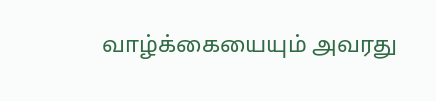வாழ்க்கையையும் அவரது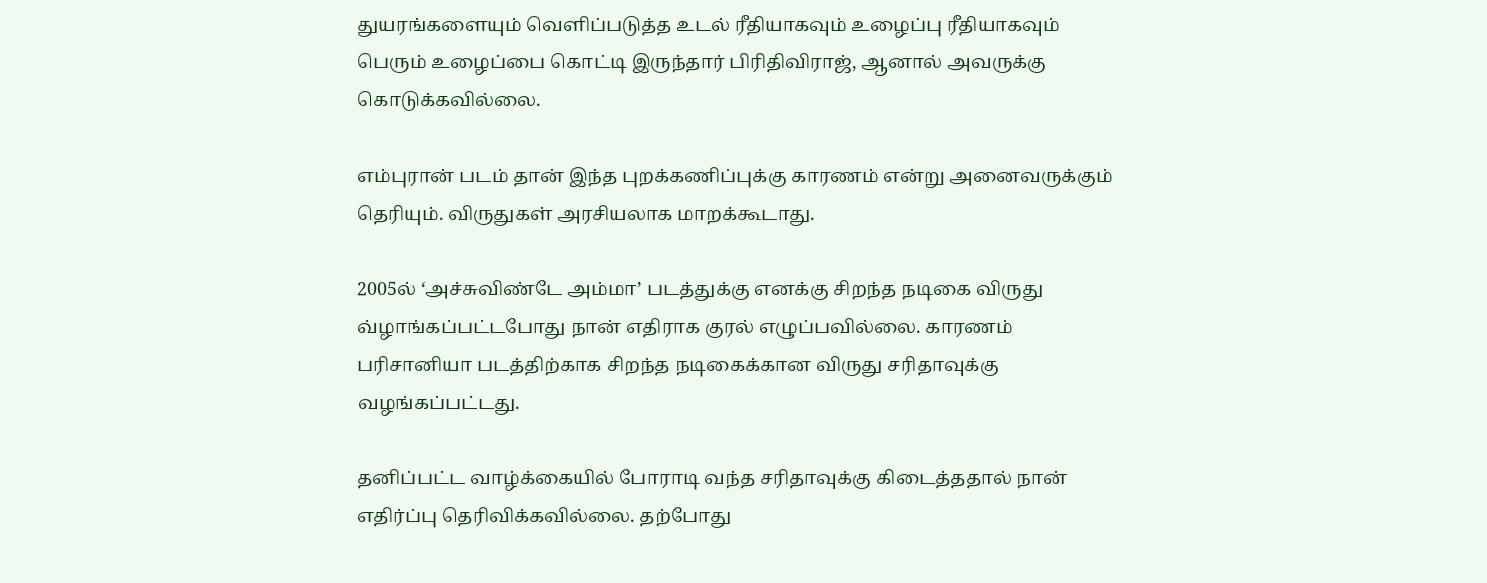துயரங்களையும் வெளிப்படுத்த உடல் ரீதியாகவும் உழைப்பு ரீதியாகவும் பெரும் உழைப்பை கொட்டி இருந்தார் பிரிதிவிராஜ், ஆனால் அவருக்கு கொடுக்கவில்லை.

எம்புரான் படம் தான் இந்த புறக்கணிப்புக்கு காரணம் என்று அனைவருக்கும் தெரியும். விருதுகள் அரசியலாக மாறக்கூடாது.

2005ல் ‘அச்சுவிண்டே அம்மா’ படத்துக்கு எனக்கு சிறந்த நடிகை விருது வ்ழாங்கப்பட்டபோது நான் எதிராக குரல் எழுப்பவில்லை. காரணம் பரிசானியா படத்திற்காக சிறந்த நடிகைக்கான விருது சரிதாவுக்கு வழங்கப்பட்டது.

தனிப்பட்ட வாழ்க்கையில் போராடி வந்த சரிதாவுக்கு கிடைத்ததால் நான் எதிர்ப்பு தெரிவிக்கவில்லை. தற்போது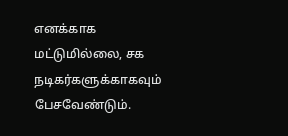எனக்காக மட்டுமில்லை, சக நடிகர்களுக்காகவும் பேசவேண்டும்.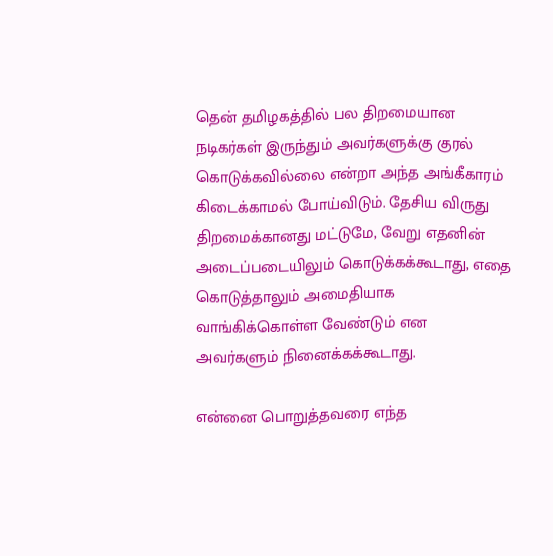தென் தமிழகத்தில் பல திறமையான நடிகர்கள் இருந்தும் அவர்களுக்கு குரல் கொடுக்கவில்லை என்றா அந்த அங்கீகாரம் கிடைக்காமல் போய்விடும். தேசிய விருது திறமைக்கானது மட்டுமே, வேறு எதனின் அடைப்படையிலும் கொடுக்கக்கூடாது, எதை கொடுத்தாலும் அமைதியாக வாங்கிக்கொள்ள வேண்டும் என அவர்களும் நினைக்கக்கூடாது.

என்னை பொறுத்தவரை எந்த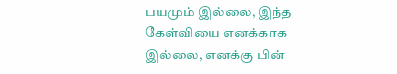பயமும் இல்லை, இந்த கேள்வியை எனக்காக இல்லை, எனக்கு பின்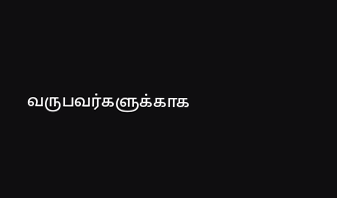வருபவர்களுக்காக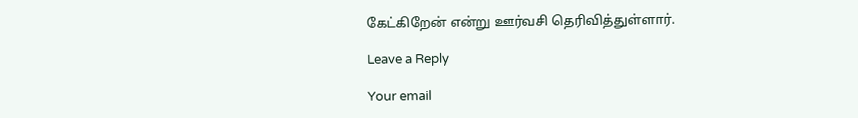கேட்கிறேன் என்று ஊர்வசி தெரிவித்துள்ளார்.

Leave a Reply

Your email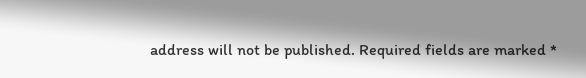address will not be published. Required fields are marked *